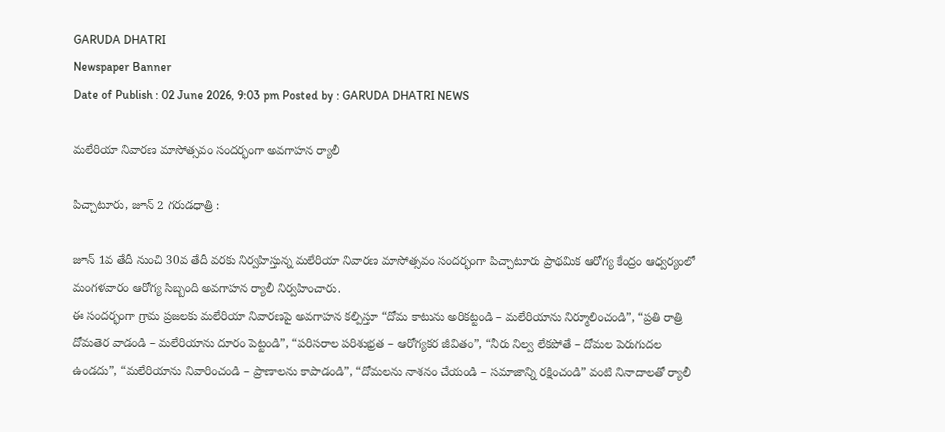GARUDA DHATRI
Newspaper Banner
Date of Publish : 02 June 2026, 9:03 pm Posted by : GARUDA DHATRI NEWS

మలేరియా నివారణ మాసోత్సవం సందర్భంగా అవగాహన ర్యాలీ

పిచ్చాటూరు, జూన్ 2 గరుడధాత్రి :

జూన్ 1వ తేదీ నుంచి 30వ తేదీ వరకు నిర్వహిస్తున్న మలేరియా నివారణ మాసోత్సవం సందర్భంగా పిచ్చాటూరు ప్రాథమిక ఆరోగ్య కేంద్రం ఆధ్వర్యంలో మంగళవారం ఆరోగ్య సిబ్బంది అవగాహన ర్యాలీ నిర్వహించారు.
ఈ సందర్భంగా గ్రామ ప్రజలకు మలేరియా నివారణపై అవగాహన కల్పిస్తూ “దోమ కాటును అరికట్టండి – మలేరియాను నిర్మూలించండి”, “ప్రతి రాత్రి దోమతెర వాడండి – మలేరియాను దూరం పెట్టండి”, “పరిసరాల పరిశుభ్రత – ఆరోగ్యకర జీవితం”, “నీరు నిల్వ లేకపోతే – దోమల పెరుగుదల ఉండదు”, “మలేరియాను నివారించండి – ప్రాణాలను కాపాడండి”, “దోమలను నాశనం చేయండి – సమాజాన్ని రక్షించండి” వంటి నినాదాలతో ర్యాలీ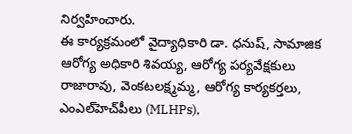నిర్వహించారు.
ఈ కార్యక్రమంలో వైద్యాధికారి డా. ధనుష్, సామాజిక ఆరోగ్య అధికారి శివయ్య, ఆరోగ్య పర్యవేక్షకులు రాజారావు, వెంకటలక్ష్మమ్మ, ఆరోగ్య కార్యకర్తలు, ఎంఎల్‌హెచ్‌పీలు (MLHPs),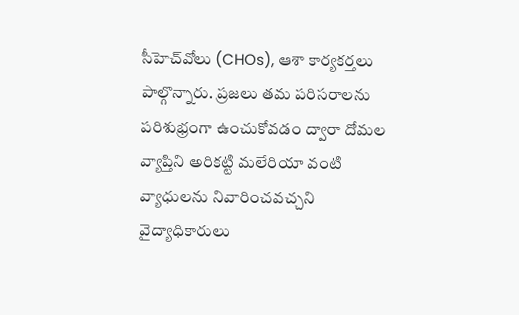సీహెచ్‌వోలు (CHOs), ఆశా కార్యకర్తలు పాల్గొన్నారు. ప్రజలు తమ పరిసరాలను పరిశుభ్రంగా ఉంచుకోవడం ద్వారా దోమల వ్యాప్తిని అరికట్టి మలేరియా వంటి వ్యాధులను నివారించవచ్చని వైద్యాధికారులు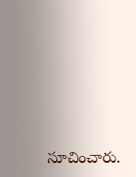సూచించారు.